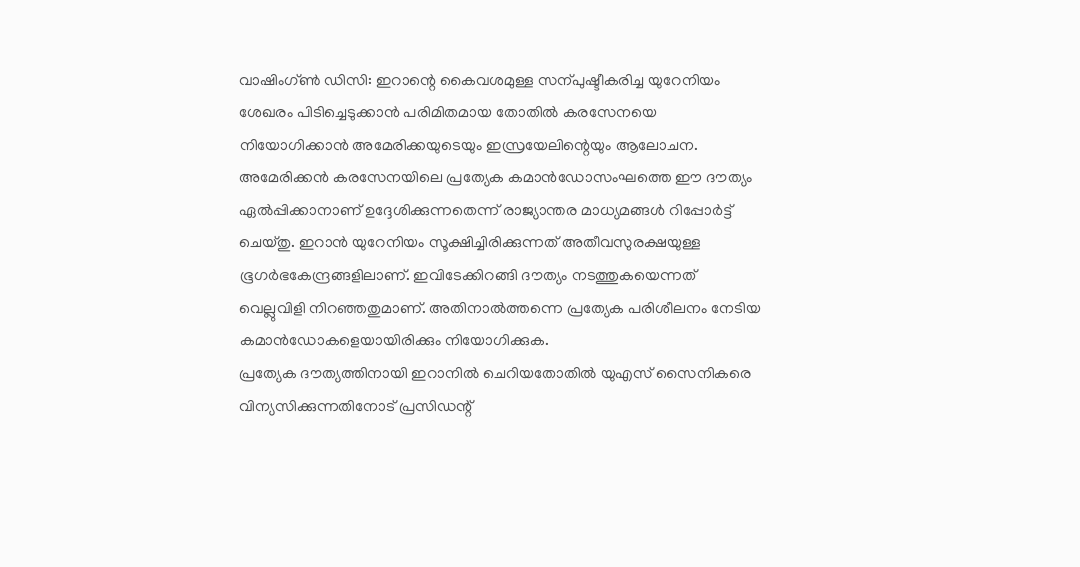വാഷിംഗ്ൺ ഡിസി: ഇറാന്റെ കൈവശമുള്ള സന്പുഷ്ടീകരിച്ച യുറേനിയം ശേഖരം പിടിച്ചെടുക്കാൻ പരിമിതമായ തോതിൽ കരസേനയെ നിയോഗിക്കാൻ അമേരിക്കയുടെയും ഇസ്രയേലിന്റെയും ആലോചന.
അമേരിക്കൻ കരസേനയിലെ പ്രത്യേക കമാൻഡോസംഘത്തെ ഈ ദൗത്യം ഏൽപ്പിക്കാനാണ് ഉദ്ദേശിക്കുന്നതെന്ന് രാജ്യാന്തര മാധ്യമങ്ങൾ റിപ്പോർട്ട് ചെയ്തു. ഇറാൻ യുറേനിയം സൂക്ഷിച്ചിരിക്കുന്നത് അതീവസുരക്ഷയുള്ള ഭൂഗർഭകേന്ദ്രങ്ങളിലാണ്. ഇവിടേക്കിറങ്ങി ദൗത്യം നടത്തുകയെന്നത് വെല്ലുവിളി നിറഞ്ഞതുമാണ്. അതിനാൽത്തന്നെ പ്രത്യേക പരിശീലനം നേടിയ കമാൻഡോകളെയായിരിക്കും നിയോഗിക്കുക.
പ്രത്യേക ദൗത്യത്തിനായി ഇറാനിൽ ചെറിയതോതിൽ യുഎസ് സൈനികരെ വിന്യസിക്കുന്നതിനോട് പ്രസിഡന്റ്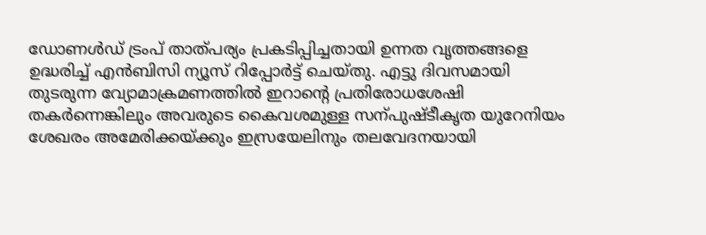ഡോണൾഡ് ട്രംപ് താത്പര്യം പ്രകടിപ്പിച്ചതായി ഉന്നത വൃത്തങ്ങളെ ഉദ്ധരിച്ച് എൻബിസി ന്യൂസ് റിപ്പോർട്ട് ചെയ്തു. എട്ടു ദിവസമായി തുടരുന്ന വ്യോമാക്രമണത്തിൽ ഇറാന്റെ പ്രതിരോധശേഷി തകർന്നെങ്കിലും അവരുടെ കൈവശമുള്ള സന്പുഷ്ടീകൃത യുറേനിയം ശേഖരം അമേരിക്കയ്ക്കും ഇസ്രയേലിനും തലവേദനയായി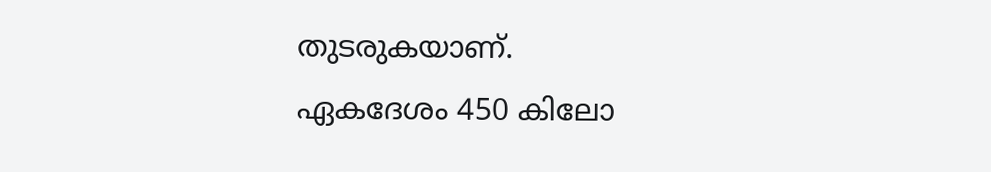തുടരുകയാണ്.
ഏകദേശം 450 കിലോ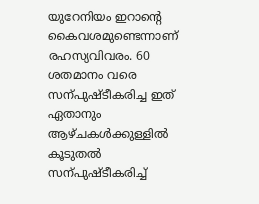യുറേനിയം ഇറാന്റെ കൈവശമുണ്ടെന്നാണ് രഹസ്യവിവരം. 60 ശതമാനം വരെ സന്പുഷ്ടീകരിച്ച ഇത് ഏതാനും ആഴ്ചകൾക്കുള്ളിൽ കൂടുതൽ സന്പുഷ്ടീകരിച്ച്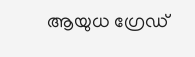ആയുധ ഗ്രേഡ്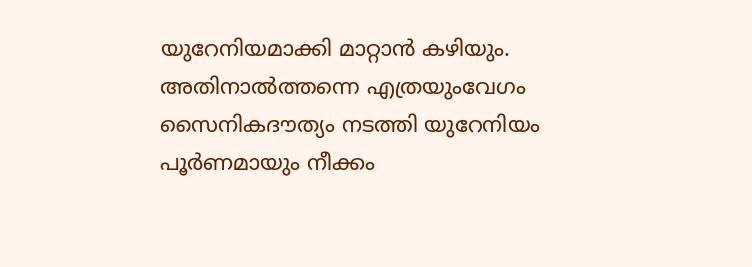യുറേനിയമാക്കി മാറ്റാൻ കഴിയും. അതിനാൽത്തന്നെ എത്രയുംവേഗം സൈനികദൗത്യം നടത്തി യുറേനിയം പൂർണമായും നീക്കം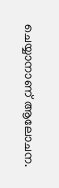ചെയ്യാനാണ് ആലോചന.